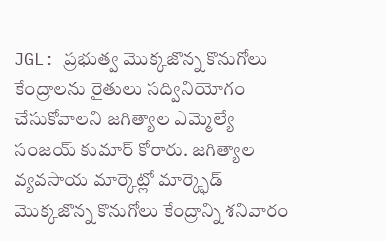JGL: ప్రభుత్వ మొక్కజొన్న కొనుగోలు కేంద్రాలను రైతులు సద్వినియోగం చేసుకోవాలని జగిత్యాల ఎమ్మెల్యే సంజయ్ కుమార్ కోరారు. జగిత్యాల వ్యవసాయ మార్కెట్లో మార్క్ఫెడ్ మొక్కజొన్న కొనుగోలు కేంద్రాన్ని శనివారం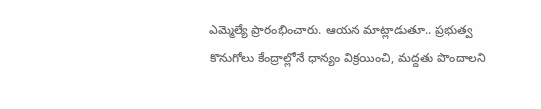ఎమ్మెల్యే ప్రారంభించారు. ఆయన మాట్లాడుతూ.. ప్రభుత్వ కొనుగోలు కేంద్రాల్లోనే ధాన్యం విక్రయించి, మద్దతు పొందాలని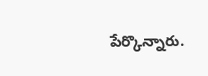పేర్కొన్నారు.